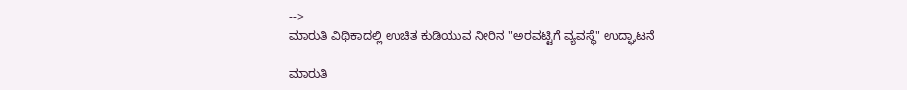-->
ಮಾರುತಿ ವಿಥಿಕಾದಲ್ಲಿ ಉಚಿತ ಕುಡಿಯುವ ನೀರಿನ "ಅರವಟ್ಟಿಗೆ ವ್ಯವಸ್ಥೆ" ಉದ್ಘಾಟನೆ

ಮಾರುತಿ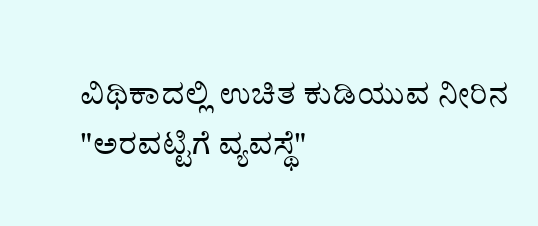ವಿಥಿಕಾದಲ್ಲಿ ಉಚಿತ ಕುಡಿಯುವ ನೀರಿನ "ಅರವಟ್ಟಿಗೆ ವ್ಯವಸ್ಥೆ"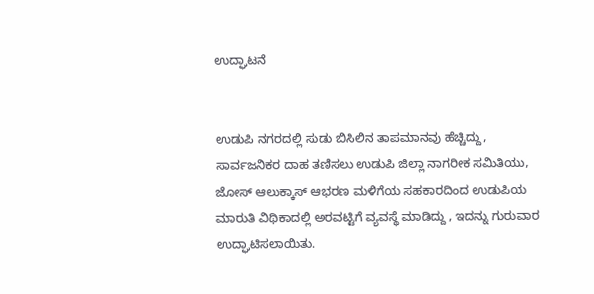ಉದ್ಘಾಟನೆ


ಉಡುಪಿ ನಗರದಲ್ಲಿ ಸುಡು ಬಿಸಿಲಿನ ತಾಪಮಾನವು ಹೆಚ್ಚಿದ್ದು, ಸಾರ್ವಜನಿಕರ ದಾಹ ತಣಿಸಲು ಉಡುಪಿ ಜಿಲ್ಲಾ ನಾಗರೀಕ ಸಮಿತಿಯು, ಜೋಸ್ ಆಲುಕ್ಕಾಸ್ ಆಭರಣ‌ ಮಳಿಗೆಯ ಸಹಕಾರದಿಂದ ಉಡುಪಿಯ ಮಾರುತಿ ವಿಥಿಕಾದಲ್ಲಿ ಅರವಟ್ಟಿಗೆ ವ್ಯವಸ್ಥೆ ಮಾಡಿದ್ದು , ಇದನ್ನು ಗುರುವಾರ ಉದ್ಘಾಟಿಸಲಾಯಿತು.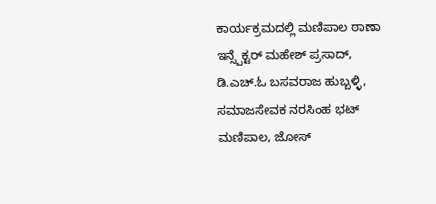ಕಾರ್ಯಕ್ರಮದಲ್ಲಿ ಮಣಿಪಾಲ ಠಾಣಾ ಇನ್ಸ್ಪೆಕ್ಟರ್‌ ಮಹೇಶ್ ಪ್ರಸಾದ್, ಡಿ.ಎಚ್.ಓ ಬಸವರಾಜ ಹುಬ್ಬಳ್ಳಿ, ಸಮಾಜಸೇವಕ ನರಸಿಂಹ ಭಟ್ ಮಣಿಪಾಲ, ಜೋಸ್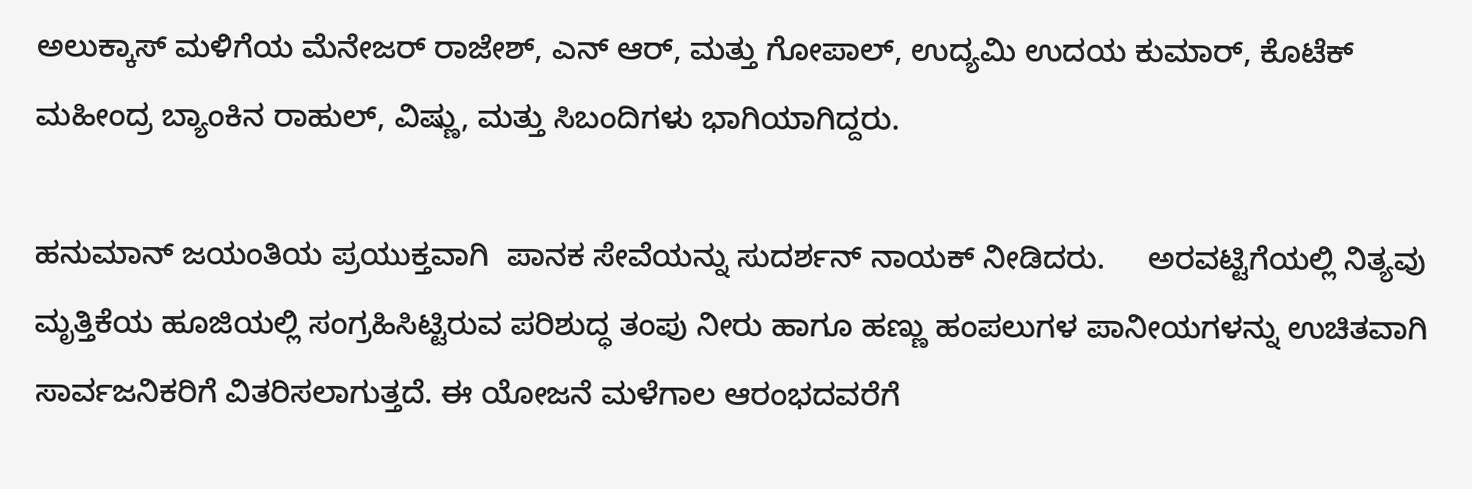ಅಲುಕ್ಕಾಸ್ ಮಳಿಗೆಯ ಮೆನೇಜರ್ ರಾಜೇಶ್, ಎನ್ ಆರ್, ಮತ್ತು ಗೋಪಾಲ್, ಉದ್ಯಮಿ ಉದಯ ಕುಮಾರ್, ಕೊಟೆಕ್ ಮಹೀಂದ್ರ ಬ್ಯಾಂಕಿನ ರಾಹುಲ್, ವಿಷ್ಣು, ಮತ್ತು ಸಿಬಂದಿಗಳು ಭಾಗಿಯಾಗಿದ್ದರು.

ಹನುಮಾನ್ ಜಯಂತಿಯ ಪ್ರಯುಕ್ತವಾಗಿ  ಪಾನಕ ಸೇವೆಯನ್ನು ಸುದರ್ಶನ್ ನಾಯಕ್ ನೀಡಿದರು.     ಅರವಟ್ಟಿಗೆಯಲ್ಲಿ ನಿತ್ಯವು ಮೃತ್ತಿಕೆಯ‌ ಹೂಜಿಯಲ್ಲಿ ಸಂಗ್ರಹಿಸಿಟ್ಟಿರುವ ಪರಿಶುದ್ಧ ತಂಪು ನೀರು ಹಾಗೂ ಹಣ್ಣು ಹಂಪಲುಗಳ ಪಾನೀಯಗಳನ್ನು ಉಚಿತವಾಗಿ ಸಾರ್ವಜನಿಕರಿಗೆ ವಿತರಿಸಲಾಗುತ್ತದೆ. ಈ ಯೋಜನೆ ಮಳೆಗಾಲ ಆರಂಭದವರೆಗೆ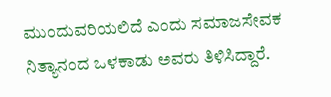ಮುಂದುವರಿಯಲಿದೆ ಎಂದು ಸಮಾಜಸೇವಕ ನಿತ್ಯಾನಂದ‌ ಒಳಕಾಡು ಅವರು ತಿಳಿಸಿದ್ದಾರೆ.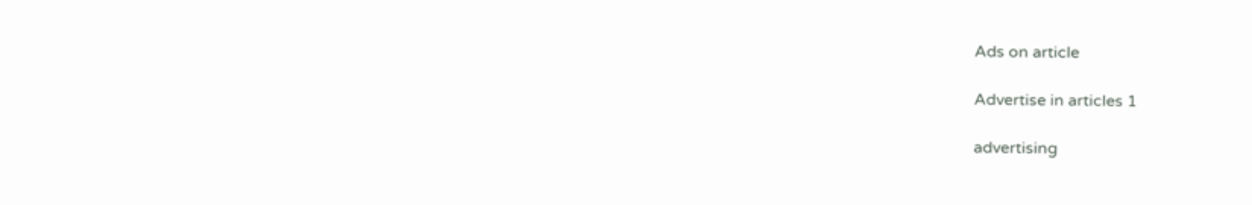Ads on article

Advertise in articles 1

advertising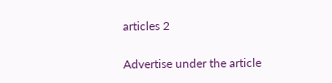articles 2

Advertise under the article